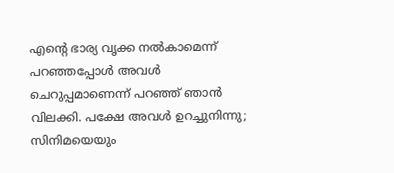എന്റെ ഭാര്യ വൃക്ക നല്‍കാമെന്ന് പറഞ്ഞപ്പോള്‍ അവള്‍ ചെറുപ്പമാണെന്ന് പറഞ്ഞ് ഞാന്‍ വിലക്കി. പക്ഷേ അവള്‍ ഉറച്ചുനിന്നു; സിനിമയെയും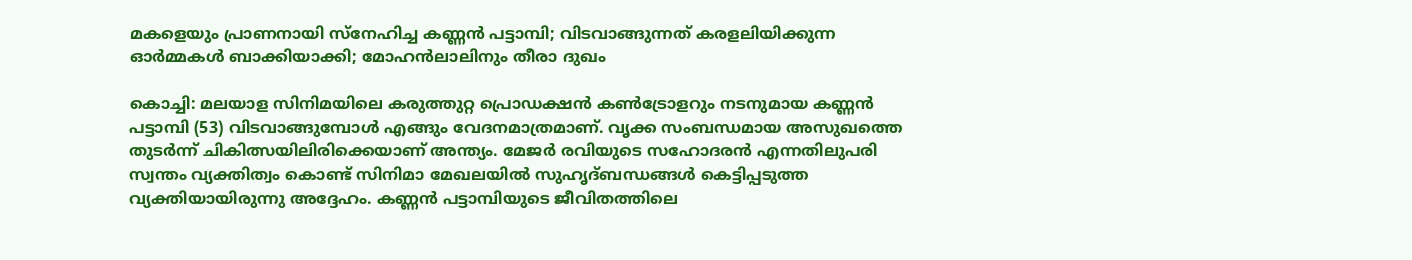മകളെയും പ്രാണനായി സ്‌നേഹിച്ച കണ്ണന്‍ പട്ടാമ്പി; വിടവാങ്ങുന്നത് കരളലിയിക്കുന്ന ഓര്‍മ്മകള്‍ ബാക്കിയാക്കി; മോഹന്‍ലാലിനും തീരാ ദുഖം

കൊച്ചി: മലയാള സിനിമയിലെ കരുത്തുറ്റ പ്രൊഡക്ഷന്‍ കണ്‍ട്രോളറും നടനുമായ കണ്ണന്‍ പട്ടാമ്പി (53) വിടവാങ്ങുമ്പോള്‍ എങ്ങും വേദനമാത്രമാണ്. വൃക്ക സംബന്ധമായ അസുഖത്തെ തുടര്‍ന്ന് ചികിത്സയിലിരിക്കെയാണ് അന്ത്യം. മേജര്‍ രവിയുടെ സഹോദരന്‍ എന്നതിലുപരി സ്വന്തം വ്യക്തിത്വം കൊണ്ട് സിനിമാ മേഖലയില്‍ സുഹൃദ്ബന്ധങ്ങള്‍ കെട്ടിപ്പടുത്ത വ്യക്തിയായിരുന്നു അദ്ദേഹം. കണ്ണന്‍ പട്ടാമ്പിയുടെ ജീവിതത്തിലെ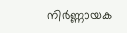നിര്‍ണ്ണായക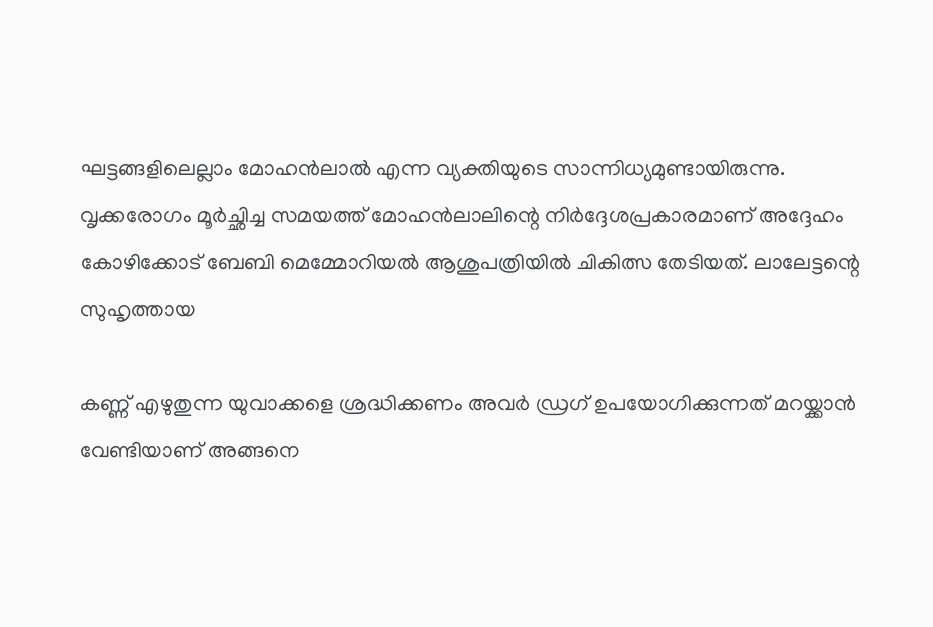ഘട്ടങ്ങളിലെല്ലാം മോഹന്‍ലാല്‍ എന്ന വ്യക്തിയുടെ സാന്നിധ്യമുണ്ടായിരുന്നു. വൃക്കരോഗം മൂര്‍ച്ഛിച്ച സമയത്ത് മോഹന്‍ലാലിന്റെ നിര്‍ദ്ദേശപ്രകാരമാണ് അദ്ദേഹം കോഴിക്കോട് ബേബി മെമ്മോറിയല്‍ ആശുപത്രിയില്‍ ചികിത്സ തേടിയത്. ലാലേട്ടന്റെ സുഹൃത്തായ

കണ്ണ് എഴുതുന്ന യുവാക്കളെ ശ്രദ്ധിക്കണം അവര്‍ ഡ്രഗ് ഉപയോഗിക്കുന്നത് മറയ്ക്കാന്‍ വേണ്ടിയാണ് അങ്ങനെ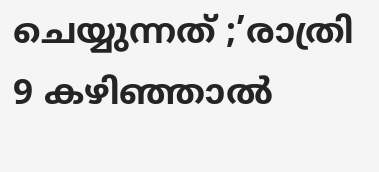ചെയ്യുന്നത് ;’രാത്രി 9 കഴിഞ്ഞാല്‍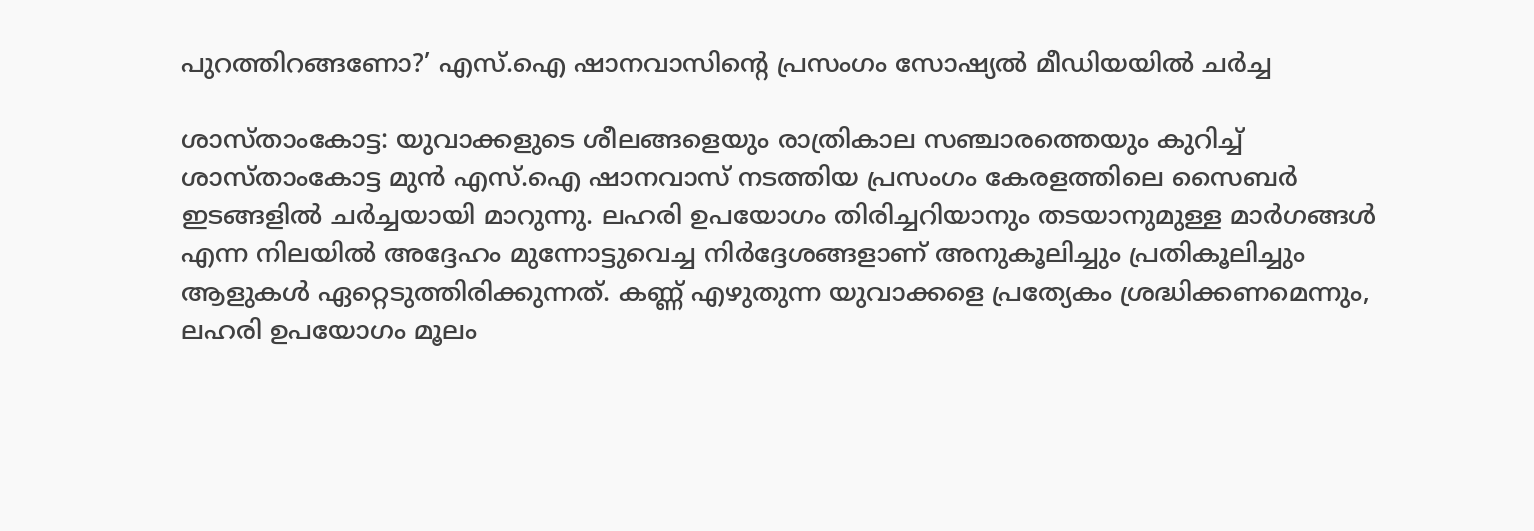പുറത്തിറങ്ങണോ?’ എസ്.ഐ ഷാനവാസിന്റെ പ്രസംഗം സോഷ്യല്‍ മീഡിയയില്‍ ചര്‍ച്ച

ശാസ്താംകോട്ട: യുവാക്കളുടെ ശീലങ്ങളെയും രാത്രികാല സഞ്ചാരത്തെയും കുറിച്ച് ശാസ്താംകോട്ട മുന്‍ എസ്.ഐ ഷാനവാസ് നടത്തിയ പ്രസംഗം കേരളത്തിലെ സൈബര്‍ ഇടങ്ങളില്‍ ചര്‍ച്ചയായി മാറുന്നു. ലഹരി ഉപയോഗം തിരിച്ചറിയാനും തടയാനുമുള്ള മാര്‍ഗങ്ങള്‍ എന്ന നിലയില്‍ അദ്ദേഹം മുന്നോട്ടുവെച്ച നിര്‍ദ്ദേശങ്ങളാണ് അനുകൂലിച്ചും പ്രതികൂലിച്ചും ആളുകള്‍ ഏറ്റെടുത്തിരിക്കുന്നത്. കണ്ണ് എഴുതുന്ന യുവാക്കളെ പ്രത്യേകം ശ്രദ്ധിക്കണമെന്നും, ലഹരി ഉപയോഗം മൂലം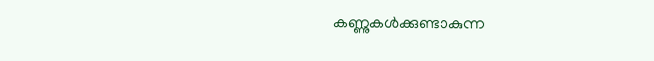കണ്ണുകള്‍ക്കുണ്ടാകുന്ന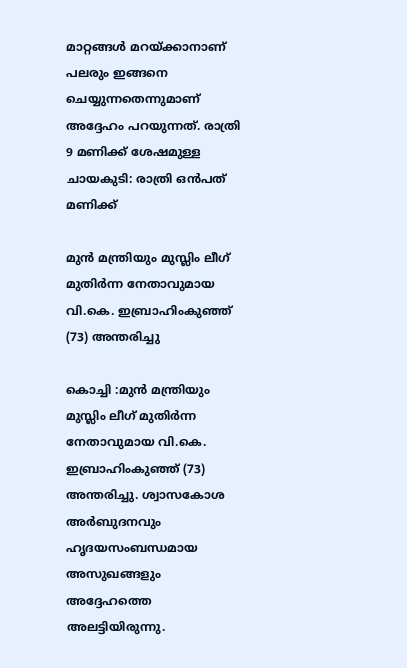മാറ്റങ്ങള്‍ മറയ്ക്കാനാണ് പലരും ഇങ്ങനെ ചെയ്യുന്നതെന്നുമാണ് അദ്ദേഹം പറയുന്നത്. രാത്രി 9 മണിക്ക് ശേഷമുള്ള ചായകുടി: രാത്രി ഒന്‍പത് മണിക്ക്

മുന്‍ മന്ത്രിയും മുസ്ലിം ലീഗ് മുതിര്‍ന്ന നേതാവുമായ വി.കെ. ഇബ്രാഹിംകുഞ്ഞ് (73) അന്തരിച്ചു

കൊച്ചി :മുന്‍ മന്ത്രിയും മുസ്ലിം ലീഗ് മുതിര്‍ന്ന നേതാവുമായ വി.കെ. ഇബ്രാഹിംകുഞ്ഞ് (73) അന്തരിച്ചു. ശ്വാസകോശ അര്‍ബുദനവും ഹൃദയസംബന്ധമായ അസുഖങ്ങളും അദ്ദേഹത്തെ അലട്ടിയിരുന്നു.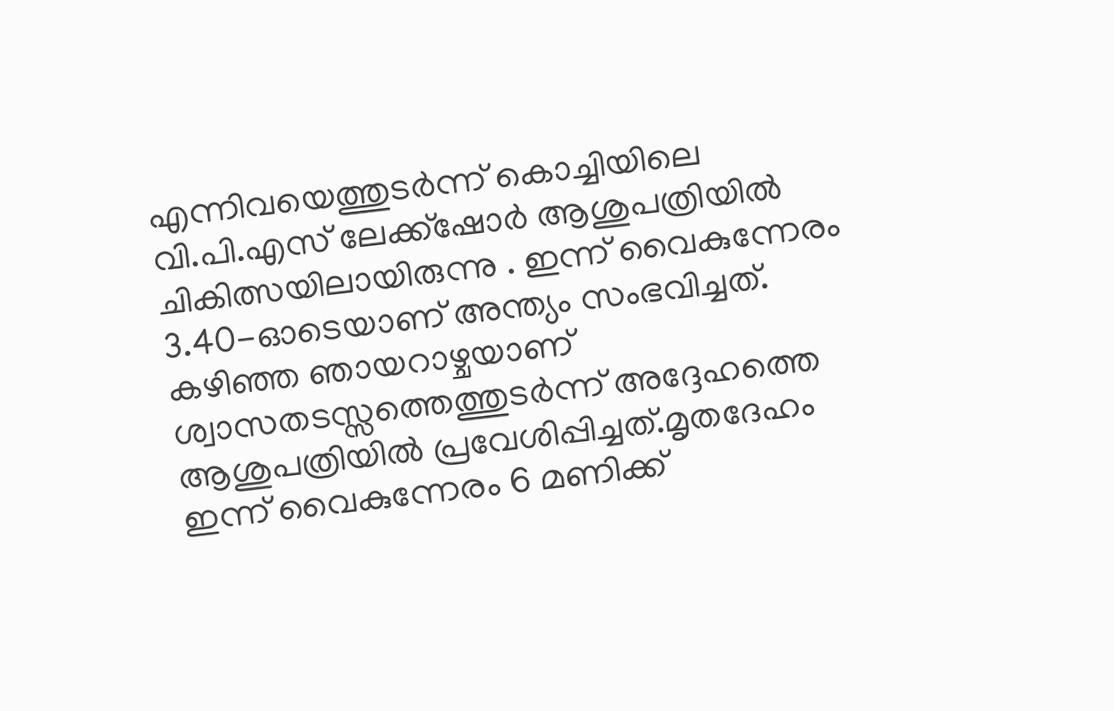എന്നിവയെത്തുടര്‍ന്ന് കൊച്ചിയിലെ വി.പി.എസ് ലേക്ക്ഷോര്‍ ആശുപത്രിയില്‍ ചികിത്സയിലായിരുന്നു . ഇന്ന് വൈകുന്നേരം 3.40-ഓടെയാണ് അന്ത്യം സംഭവിച്ചത്. കഴിഞ്ഞ ഞായറാഴ്ചയാണ് ശ്വാസതടസ്സത്തെത്തുടര്‍ന്ന് അദ്ദേഹത്തെ ആശുപത്രിയില്‍ പ്രവേശിപ്പിച്ചത്.മൃതദേഹം ഇന്ന് വൈകുന്നേരം 6 മണിക്ക്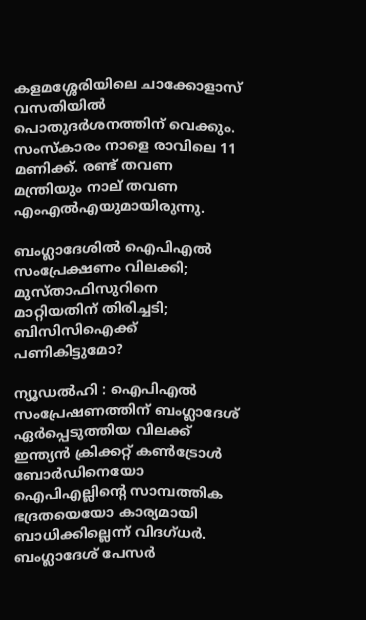കളമശ്ശേരിയിലെ ചാക്കോളാസ് വസതിയില്‍ പൊതുദര്‍ശനത്തിന് വെക്കും. സംസ്‌കാരം നാളെ രാവിലെ 11 മണിക്ക്. രണ്ട് തവണ മന്ത്രിയും നാല് തവണ എംഎല്‍എയുമായിരുന്നു.

ബംഗ്ലാദേശില്‍ ഐപിഎല്‍ സംപ്രേക്ഷണം വിലക്കി; മുസ്താഫിസുറിനെ മാറ്റിയതിന് തിരിച്ചടി; ബിസിസിഐക്ക് പണികിട്ടുമോ?

ന്യൂഡല്‍ഹി : ഐപിഎല്‍ സംപ്രേഷണത്തിന് ബംഗ്ലാദേശ് ഏര്‍പ്പെടുത്തിയ വിലക്ക് ഇന്ത്യന്‍ ക്രിക്കറ്റ് കണ്‍ട്രോള്‍ ബോര്‍ഡിനെയോ ഐപിഎല്ലിന്റെ സാമ്പത്തിക ഭദ്രതയെയോ കാര്യമായി ബാധിക്കില്ലെന്ന് വിദഗ്ധര്‍. ബംഗ്ലാദേശ് പേസര്‍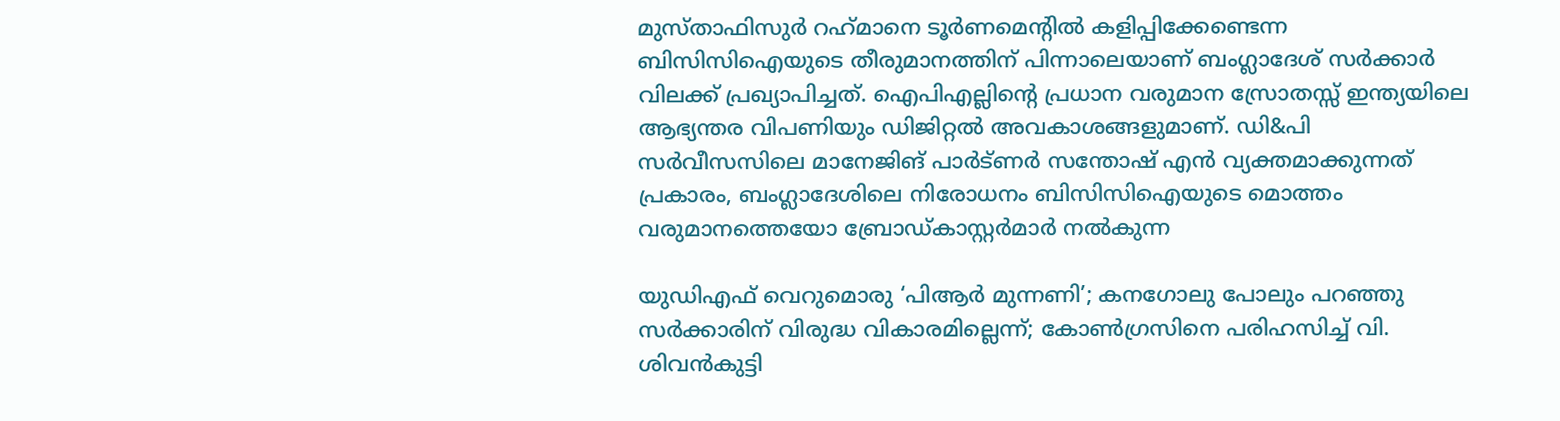മുസ്താഫിസുര്‍ റഹ്‌മാനെ ടൂര്‍ണമെന്റില്‍ കളിപ്പിക്കേണ്ടെന്ന ബിസിസിഐയുടെ തീരുമാനത്തിന് പിന്നാലെയാണ് ബംഗ്ലാദേശ് സര്‍ക്കാര്‍ വിലക്ക് പ്രഖ്യാപിച്ചത്. ഐപിഎല്ലിന്റെ പ്രധാന വരുമാന സ്രോതസ്സ് ഇന്ത്യയിലെ ആഭ്യന്തര വിപണിയും ഡിജിറ്റല്‍ അവകാശങ്ങളുമാണ്. ഡി&പി സര്‍വീസസിലെ മാനേജിങ് പാര്‍ട്ണര്‍ സന്തോഷ് എന്‍ വ്യക്തമാക്കുന്നത് പ്രകാരം, ബംഗ്ലാദേശിലെ നിരോധനം ബിസിസിഐയുടെ മൊത്തം വരുമാനത്തെയോ ബ്രോഡ്കാസ്റ്റര്‍മാര്‍ നല്‍കുന്ന

യുഡിഎഫ് വെറുമൊരു ‘പിആര്‍ മുന്നണി’; കനഗോലു പോലും പറഞ്ഞു സര്‍ക്കാരിന് വിരുദ്ധ വികാരമില്ലെന്ന്; കോണ്‍ഗ്രസിനെ പരിഹസിച്ച് വി. ശിവന്‍കുട്ടി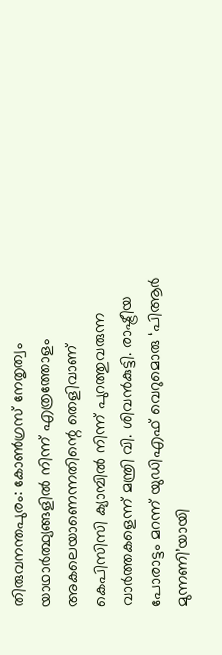തിരുവനന്തപുരം: കോണ്‍ഗ്രസ് നേതൃത്വം യാഥാര്‍ത്ഥ്യങ്ങളില്‍ നിന്ന് എത്രത്തോളം അകലെയാണെന്നതിന്റെ തെളിവാണ് കെപിസിസി ക്യാമ്പില്‍ നിന്ന് പുറത്തുവരുന്ന വാര്‍ത്തകളെന്ന് മന്ത്രി വി. ശിവന്‍കുട്ടി. രാഷ്ട്രീയ പോരാട്ടം മറന്ന് യുഡിഎഫ് വെറുമൊരു ‘പിആര്‍ മുന്നണി’യായി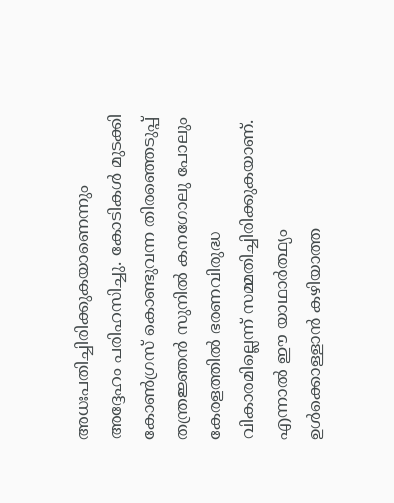അധഃപതിച്ചിരിക്കുകയാണെന്നും അദ്ദേഹം പരിഹസിച്ചു. കോടികള്‍ മുടക്കി കോണ്‍ഗ്രസ് കൊണ്ടുവന്ന തിരഞ്ഞെടുപ്പ് തന്ത്രജ്ഞന്‍ സുനില്‍ കനഗോലു പോലും കേരളത്തില്‍ ഭരണവിരുദ്ധ വികാരമില്ലെന്ന് സമ്മതിച്ചിരിക്കുകയാണ്. എന്നാല്‍ ഈ യാഥാര്‍ത്ഥ്യം ഉള്‍ക്കൊള്ളാന്‍ കഴിയാത്ത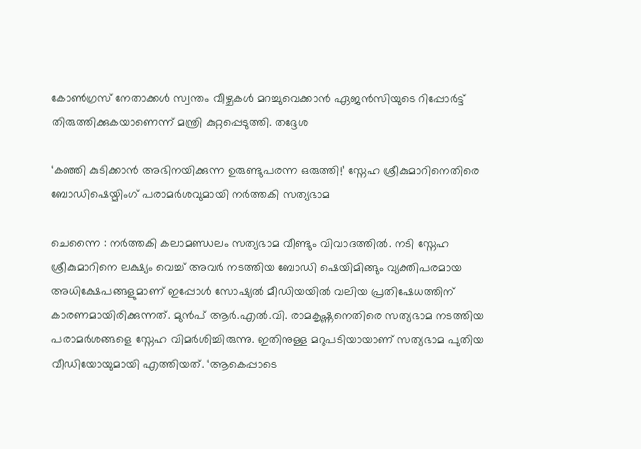കോണ്‍ഗ്രസ് നേതാക്കള്‍ സ്വന്തം വീഴ്ചകള്‍ മറച്ചുവെക്കാന്‍ ഏജന്‍സിയുടെ റിപ്പോര്‍ട്ട് തിരുത്തിക്കുകയാണെന്ന് മന്ത്രി കുറ്റപ്പെടുത്തി. തദ്ദേശ

‘കഞ്ഞി കുടിക്കാന്‍ അഭിനയിക്കുന്ന ഉരുണ്ടുപരന്ന ഒരുത്തി!’ സ്നേഹ ശ്രീകുമാറിനെതിരെ ബോഡിഷെയ്മിംഗ് പരാമര്‍ശവുമായി നര്‍ത്തകി സത്യഭാമ

ചെന്നൈ : നര്‍ത്തകി കലാമണ്ഡലം സത്യഭാമ വീണ്ടും വിവാദത്തില്‍. നടി സ്നേഹ ശ്രീകുമാറിനെ ലക്ഷ്യം വെച്ച് അവര്‍ നടത്തിയ ബോഡി ഷെയിമിങ്ങും വ്യക്തിപരമായ അധിക്ഷേപങ്ങളുമാണ് ഇപ്പോള്‍ സോഷ്യല്‍ മീഡിയയില്‍ വലിയ പ്രതിഷേധത്തിന് കാരണമായിരിക്കുന്നത്. മുന്‍പ് ആര്‍.എല്‍.വി. രാമകൃഷ്ണനെതിരെ സത്യഭാമ നടത്തിയ പരാമര്‍ശങ്ങളെ സ്നേഹ വിമര്‍ശിച്ചിരുന്നു. ഇതിനുള്ള മറുപടിയായാണ് സത്യഭാമ പുതിയ വീഡിയോയുമായി എത്തിയത്. ‘ആകെപ്പാടെ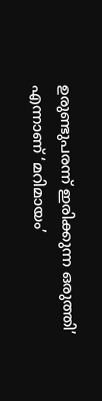ഉരുണ്ടുപരന്ന് ഇരിക്കുന്ന ഒരുത്തി’ എന്നാണ് ‘മറിമായം’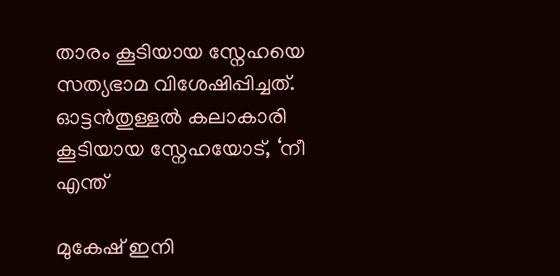താരം കൂടിയായ സ്നേഹയെ സത്യഭാമ വിശേഷിപ്പിച്ചത്. ഓട്ടന്‍തുള്ളല്‍ കലാകാരി കൂടിയായ സ്നേഹയോട്, ‘നീ എന്ത്

മുകേഷ് ഇനി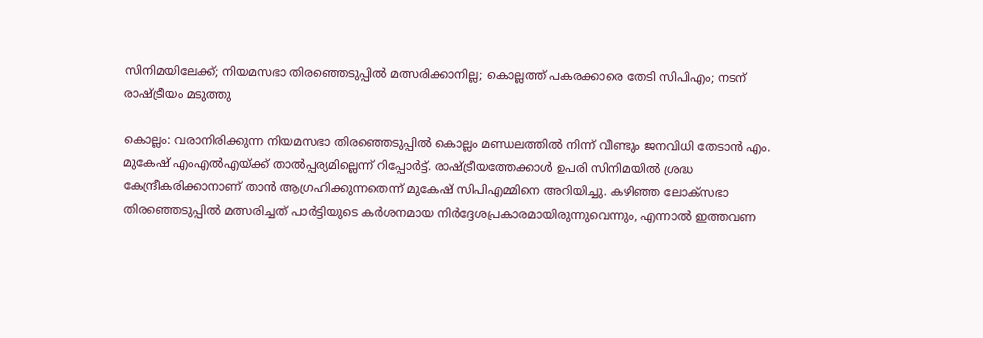സിനിമയിലേക്ക്; നിയമസഭാ തിരഞ്ഞെടുപ്പില്‍ മത്സരിക്കാനില്ല; കൊല്ലത്ത് പകരക്കാരെ തേടി സിപിഎം; നടന് രാഷ്ട്രീയം മടുത്തു

കൊല്ലം: വരാനിരിക്കുന്ന നിയമസഭാ തിരഞ്ഞെടുപ്പില്‍ കൊല്ലം മണ്ഡലത്തില്‍ നിന്ന് വീണ്ടും ജനവിധി തേടാന്‍ എം. മുകേഷ് എംഎല്‍എയ്ക്ക് താല്‍പ്പര്യമില്ലെന്ന് റിപ്പോര്‍ട്ട്. രാഷ്ട്രീയത്തേക്കാള്‍ ഉപരി സിനിമയില്‍ ശ്രദ്ധ കേന്ദ്രീകരിക്കാനാണ് താന്‍ ആഗ്രഹിക്കുന്നതെന്ന് മുകേഷ് സിപിഎമ്മിനെ അറിയിച്ചു. കഴിഞ്ഞ ലോക്സഭാ തിരഞ്ഞെടുപ്പില്‍ മത്സരിച്ചത് പാര്‍ട്ടിയുടെ കര്‍ശനമായ നിര്‍ദ്ദേശപ്രകാരമായിരുന്നുവെന്നും, എന്നാല്‍ ഇത്തവണ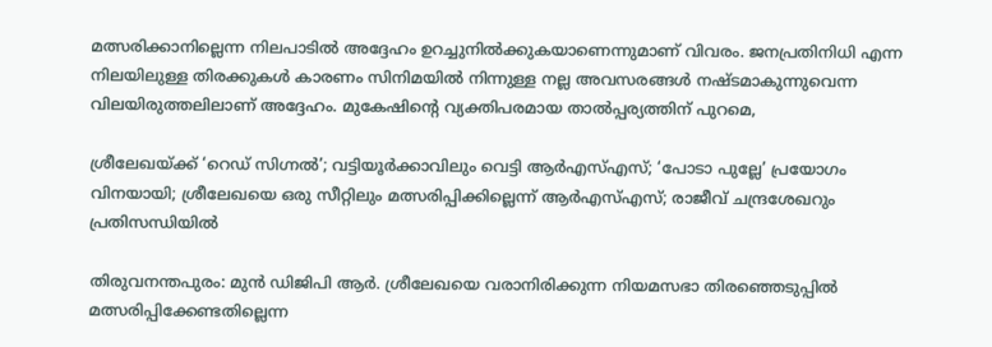മത്സരിക്കാനില്ലെന്ന നിലപാടില്‍ അദ്ദേഹം ഉറച്ചുനില്‍ക്കുകയാണെന്നുമാണ് വിവരം. ജനപ്രതിനിധി എന്ന നിലയിലുള്ള തിരക്കുകള്‍ കാരണം സിനിമയില്‍ നിന്നുള്ള നല്ല അവസരങ്ങള്‍ നഷ്ടമാകുന്നുവെന്ന വിലയിരുത്തലിലാണ് അദ്ദേഹം. മുകേഷിന്റെ വ്യക്തിപരമായ താല്‍പ്പര്യത്തിന് പുറമെ,

ശ്രീലേഖയ്ക്ക് ‘റെഡ് സിഗ്നല്‍’; വട്ടിയൂര്‍ക്കാവിലും വെട്ടി ആര്‍എസ്എസ്; ‘പോടാ പുല്ലേ’ പ്രയോഗം വിനയായി; ശ്രീലേഖയെ ഒരു സീറ്റിലും മത്സരിപ്പിക്കില്ലെന്ന് ആര്‍എസ്എസ്; രാജീവ് ചന്ദ്രശേഖറും പ്രതിസന്ധിയില്‍

തിരുവനന്തപുരം: മുന്‍ ഡിജിപി ആര്‍. ശ്രീലേഖയെ വരാനിരിക്കുന്ന നിയമസഭാ തിരഞ്ഞെടുപ്പില്‍ മത്സരിപ്പിക്കേണ്ടതില്ലെന്ന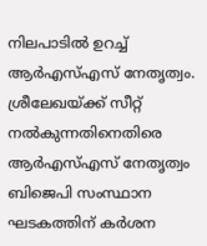നിലപാടില്‍ ഉറച്ച് ആര്‍എസ്എസ് നേതൃത്വം. ശ്രീലേഖയ്ക്ക് സീറ്റ് നല്‍കുന്നതിനെതിരെ ആര്‍എസ്എസ് നേതൃത്വം ബിജെപി സംസ്ഥാന ഘടകത്തിന് കര്‍ശന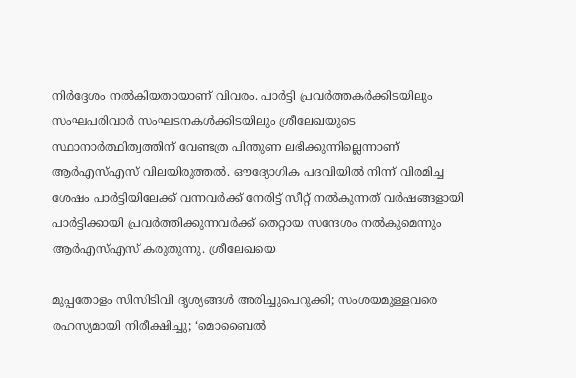നിര്‍ദ്ദേശം നല്‍കിയതായാണ് വിവരം. പാര്‍ട്ടി പ്രവര്‍ത്തകര്‍ക്കിടയിലും സംഘപരിവാര്‍ സംഘടനകള്‍ക്കിടയിലും ശ്രീലേഖയുടെ സ്ഥാനാര്‍ത്ഥിത്വത്തിന് വേണ്ടത്ര പിന്തുണ ലഭിക്കുന്നില്ലെന്നാണ് ആര്‍എസ്എസ് വിലയിരുത്തല്‍. ഔദ്യോഗിക പദവിയില്‍ നിന്ന് വിരമിച്ച ശേഷം പാര്‍ട്ടിയിലേക്ക് വന്നവര്‍ക്ക് നേരിട്ട് സീറ്റ് നല്‍കുന്നത് വര്‍ഷങ്ങളായി പാര്‍ട്ടിക്കായി പ്രവര്‍ത്തിക്കുന്നവര്‍ക്ക് തെറ്റായ സന്ദേശം നല്‍കുമെന്നും ആര്‍എസ്എസ് കരുതുന്നു. ശ്രീലേഖയെ

മുപ്പതോളം സിസിടിവി ദൃശ്യങ്ങള്‍ അരിച്ചുപെറുക്കി; സംശയമുള്ളവരെ രഹസ്യമായി നിരീക്ഷിച്ചു; ‘മൊബൈല്‍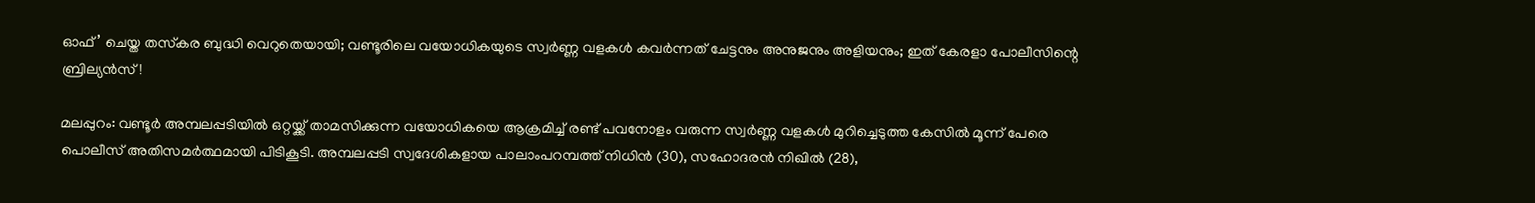ഓഫ്’ ചെയ്ത തസ്‌കര ബുദ്ധി വെറുതെയായി; വണ്ടൂരിലെ വയോധികയുടെ സ്വര്‍ണ്ണ വളകള്‍ കവര്‍ന്നത് ചേട്ടനും അനുജനും അളിയനും; ഇത് കേരളാ പോലീസിന്റെ ബ്രില്യന്‍സ്!

മലപ്പുറം: വണ്ടൂര്‍ അമ്പലപ്പടിയില്‍ ഒറ്റയ്ക്ക് താമസിക്കുന്ന വയോധികയെ ആക്രമിച്ച് രണ്ട് പവനോളം വരുന്ന സ്വര്‍ണ്ണ വളകള്‍ മുറിച്ചെടുത്ത കേസില്‍ മൂന്ന് പേരെ പൊലീസ് അതിസമര്‍ത്ഥമായി പിടികൂടി. അമ്പലപ്പടി സ്വദേശികളായ പാലാംപറമ്പത്ത് നിധിന്‍ (30), സഹോദരന്‍ നിഖില്‍ (28),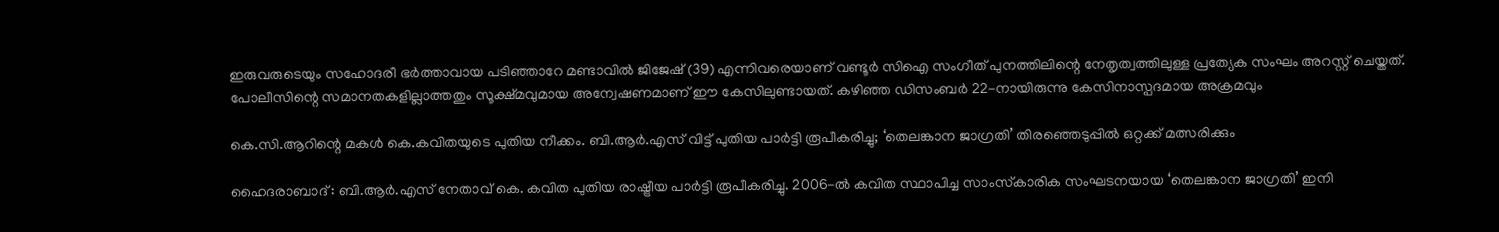ഇരുവരുടെയും സഹോദരീ ഭര്‍ത്താവായ പടിഞ്ഞാറേ മണ്ടാവില്‍ ജിജേഷ് (39) എന്നിവരെയാണ് വണ്ടൂര്‍ സിഐ സംഗീത് പുനത്തിലിന്റെ നേതൃത്വത്തിലുള്ള പ്രത്യേക സംഘം അറസ്റ്റ് ചെയ്തത്. പോലീസിന്റെ സമാനതകളില്ലാത്തതും സൂക്ഷ്മവുമായ അന്വേഷണമാണ് ഈ കേസിലുണ്ടായത്. കഴിഞ്ഞ ഡിസംബര്‍ 22-നായിരുന്നു കേസിനാസ്പദമായ അക്രമവും

കെ.സി.ആറിന്റെ മകള്‍ കെ.കവിതയുടെ പുതിയ നീക്കം. ബി.ആര്‍.എസ് വിട്ട് പുതിയ പാര്‍ട്ടി രൂപീകരിച്ചു; ‘തെലങ്കാന ജാഗ്രതി’ തിരഞ്ഞെടുപ്പില്‍ ഒറ്റക്ക് മത്സരിക്കും

ഹൈദരാബാദ് : ബി.ആര്‍.എസ് നേതാവ് കെ. കവിത പുതിയ രാഷ്ട്രീയ പാര്‍ട്ടി രൂപീകരിച്ചു. 2006-ല്‍ കവിത സ്ഥാപിച്ച സാംസ്‌കാരിക സംഘടനയായ ‘തെലങ്കാന ജാഗ്രതി’ ഇനി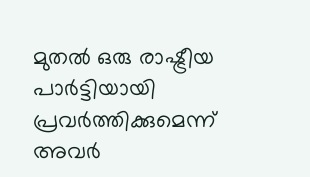മുതല്‍ ഒരു രാഷ്ട്രീയ പാര്‍ട്ടിയായി പ്രവര്‍ത്തിക്കുമെന്ന് അവര്‍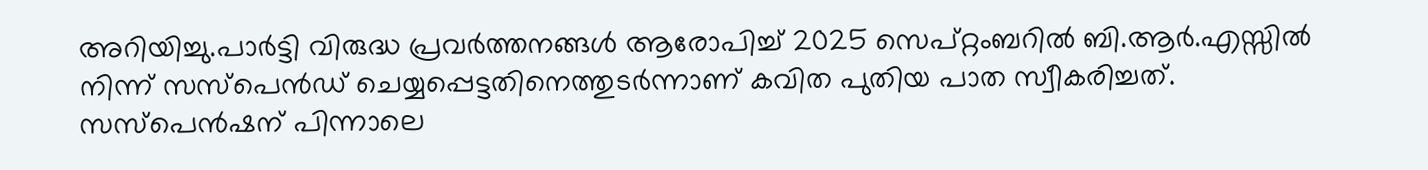അറിയിച്ചു.പാര്‍ട്ടി വിരുദ്ധ പ്രവര്‍ത്തനങ്ങള്‍ ആരോപിച്ച് 2025 സെപ്റ്റംബറില്‍ ബി.ആര്‍.എസ്സില്‍ നിന്ന് സസ്പെന്‍ഡ് ചെയ്യപ്പെട്ടതിനെത്തുടര്‍ന്നാണ് കവിത പുതിയ പാത സ്വീകരിച്ചത്. സസ്പെന്‍ഷന് പിന്നാലെ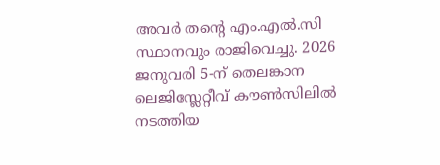അവര്‍ തന്റെ എം.എല്‍.സി സ്ഥാനവും രാജിവെച്ചു. 2026 ജനുവരി 5-ന് തെലങ്കാന ലെജിസ്ലേറ്റീവ് കൗണ്‍സിലില്‍ നടത്തിയ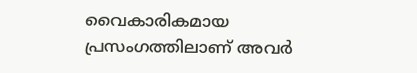വൈകാരികമായ പ്രസംഗത്തിലാണ് അവര്‍